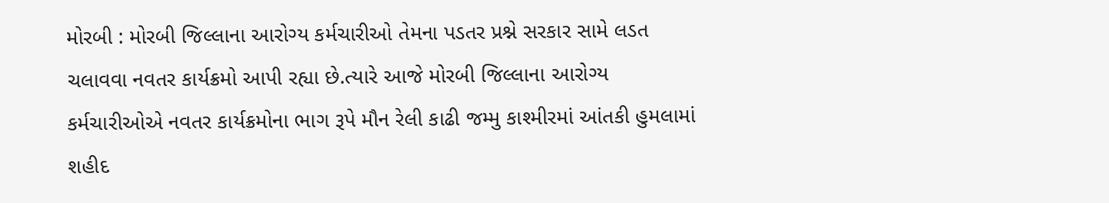મોરબી : મોરબી જિલ્લાના આરોગ્ય કર્મચારીઓ તેમના પડતર પ્રશ્ને સરકાર સામે લડત ચલાવવા નવતર કાર્યક્રમો આપી રહ્યા છે.ત્યારે આજે મોરબી જિલ્લાના આરોગ્ય કર્મચારીઓએ નવતર કાર્યક્રમોના ભાગ રૂપે મૌન રેલી કાઢી જમ્મુ કાશ્મીરમાં આંતકી હુમલામાં શહીદ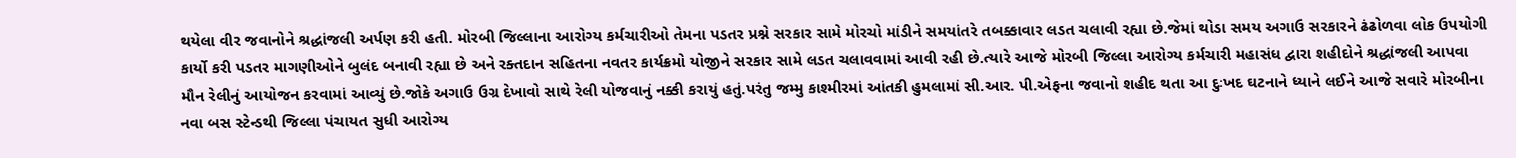થયેલા વીર જવાનોને શ્રદ્ધાંજલી અર્પણ કરી હતી. મોરબી જિલ્લાના આરોગ્ય કર્મચારીઓ તેમના પડતર પ્રશ્ને સરકાર સામે મોરચો માંડીને સમયાંતરે તબક્કાવાર લડત ચલાવી રહ્યા છે.જેમાં થોડા સમય અગાઉ સરકારને ઢંઢોળવા લોક ઉપયોગી કાર્યો કરી પડતર માગણીઓને બુલંદ બનાવી રહ્યા છે અને રક્તદાન સહિતના નવતર કાર્યક્રમો યોજીને સરકાર સામે લડત ચલાવવામાં આવી રહી છે.ત્યારે આજે મોરબી જિલ્લા આરોગ્ય કર્મચારી મહાસંધ દ્વારા શહીદોને શ્રદ્ધાંજલી આપવા મૌન રેલીનું આયોજન કરવામાં આવ્યું છે.જોકે અગાઉ ઉગ્ર દેખાવો સાથે રેલી યોજવાનું નક્કી કરાયું હતું.પરંતુ જમ્મુ કાશ્મીરમાં આંતકી હુમલામાં સી.આર. પી.એફના જવાનો શહીદ થતા આ દુઃખદ ઘટનાને ધ્યાને લઈને આજે સવારે મોરબીના નવા બસ સ્ટેન્ડથી જિલ્લા પંચાયત સુધી આરોગ્ય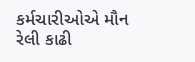કર્મચારીઓએ મૌન રેલી કાઢી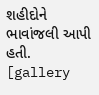શહીદોને ભાવાંજલી આપી હતી. [gallery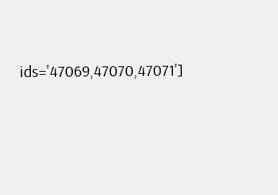ids='47069,47070,47071']